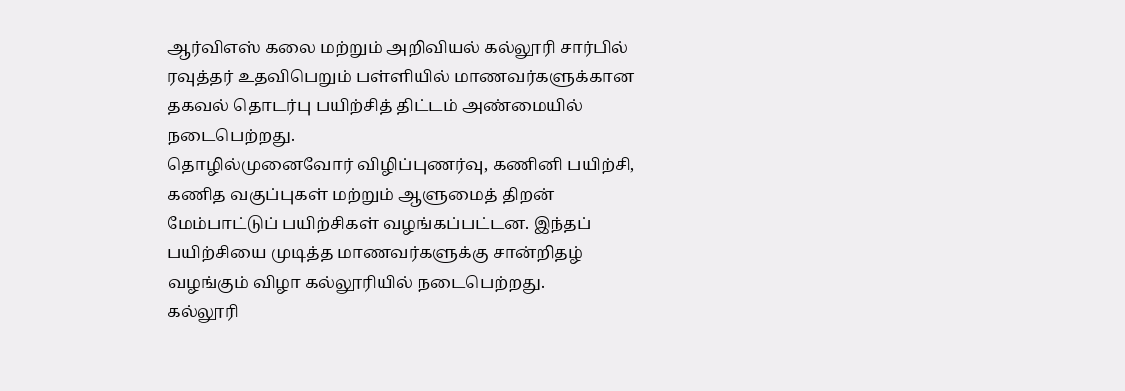ஆர்விஎஸ் கலை மற்றும் அறிவியல் கல்லூரி சார்பில் ரவுத்தர் உதவிபெறும் பள்ளியில் மாணவர்களுக்கான தகவல் தொடர்பு பயிற்சித் திட்டம் அண்மையில் நடைபெற்றது.
தொழில்முனைவோர் விழிப்புணர்வு, கணினி பயிற்சி, கணித வகுப்புகள் மற்றும் ஆளுமைத் திறன் மேம்பாட்டுப் பயிற்சிகள் வழங்கப்பட்டன. இந்தப் பயிற்சியை முடித்த மாணவர்களுக்கு சான்றிதழ் வழங்கும் விழா கல்லூரியில் நடைபெற்றது.
கல்லூரி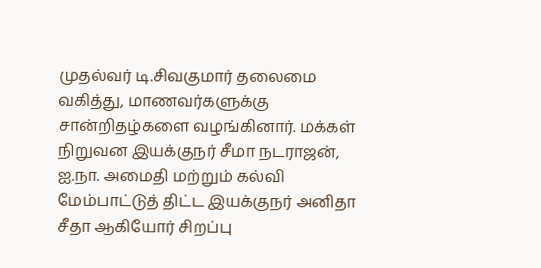முதல்வர் டி.சிவகுமார் தலைமை வகித்து, மாணவர்களுக்கு சான்றிதழ்களை வழங்கினார். மக்கள் நிறுவன இயக்குநர் சீமா நடராஜன், ஐ.நா. அமைதி மற்றும் கல்வி மேம்பாட்டுத் திட்ட இயக்குநர் அனிதா சீதா ஆகியோர் சிறப்பு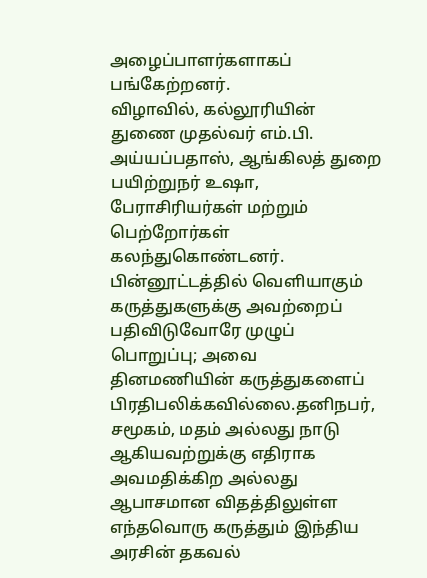அழைப்பாளர்களாகப் பங்கேற்றனர்.
விழாவில், கல்லூரியின் துணை முதல்வர் எம்.பி. அய்யப்பதாஸ், ஆங்கிலத் துறை பயிற்றுநர் உஷா, பேராசிரியர்கள் மற்றும் பெற்றோர்கள் கலந்துகொண்டனர்.
பின்னூட்டத்தில் வெளியாகும் கருத்துகளுக்கு அவற்றைப் பதிவிடுவோரே முழுப் பொறுப்பு; அவை தினமணியின் கருத்துகளைப் பிரதிபலிக்கவில்லை.தனிநபர், சமூகம், மதம் அல்லது நாடு ஆகியவற்றுக்கு எதிராக அவமதிக்கிற அல்லது ஆபாசமான விதத்திலுள்ள எந்தவொரு கருத்தும் இந்திய அரசின் தகவல்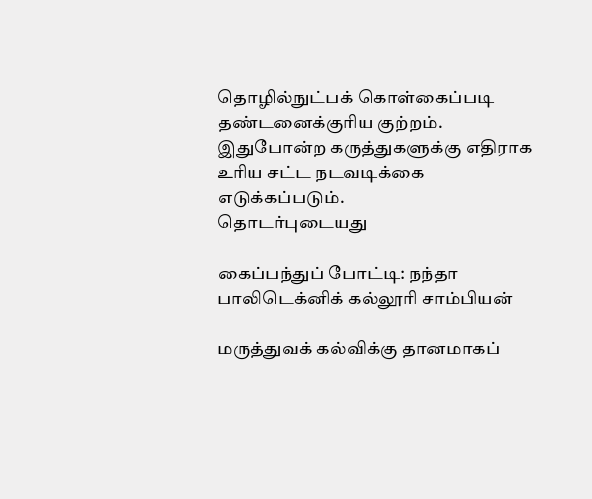தொழில்நுட்பக் கொள்கைப்படி தண்டனைக்குரிய குற்றம். இதுபோன்ற கருத்துகளுக்கு எதிராக உரிய சட்ட நடவடிக்கை எடுக்கப்படும்.
தொடர்புடையது

கைப்பந்துப் போட்டி: நந்தா பாலிடெக்னிக் கல்லூரி சாம்பியன்

மருத்துவக் கல்விக்கு தானமாகப்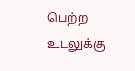பெற்ற உடலுக்கு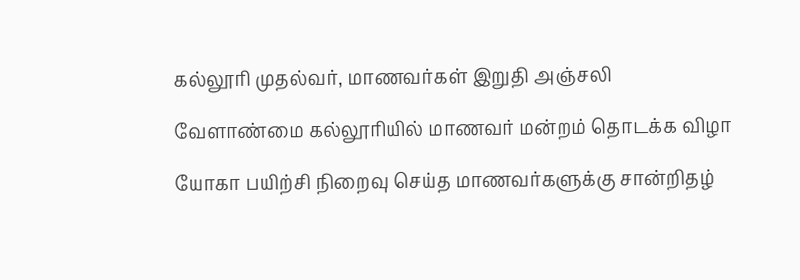கல்லூரி முதல்வர், மாணவர்கள் இறுதி அஞ்சலி

வேளாண்மை கல்லூரியில் மாணவர் மன்றம் தொடக்க விழா

யோகா பயிற்சி நிறைவு செய்த மாணவர்களுக்கு சான்றிதழ்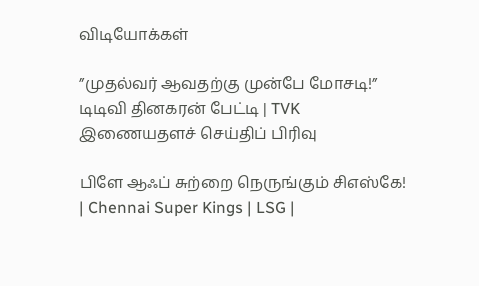விடியோக்கள்

”முதல்வர் ஆவதற்கு முன்பே மோசடி!” டிடிவி தினகரன் பேட்டி | TVK
இணையதளச் செய்திப் பிரிவு

பிளே ஆஃப் சுற்றை நெருங்கும் சிஎஸ்கே! | Chennai Super Kings | LSG |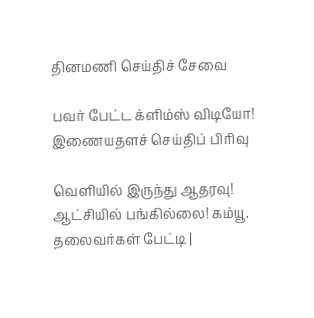தினமணி செய்திச் சேவை

பவர் பேட்ட க்ளிம்ஸ் விடியோ!
இணையதளச் செய்திப் பிரிவு

வெளியில் இருந்து ஆதரவு! ஆட்சியில் பங்கில்லை! கம்யூ. தலைவர்கள் பேட்டி |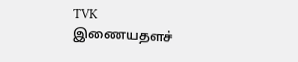TVK
இணையதளச்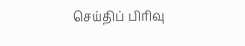செய்திப் பிரிவு